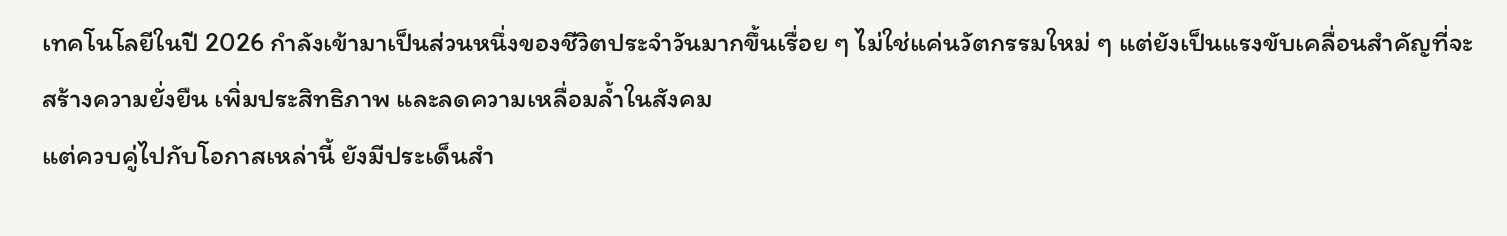เทคโนโลยีในปี 2026 กำลังเข้ามาเป็นส่วนหนึ่งของชีวิตประจำวันมากขึ้นเรื่อย ๆ ไม่ใช่แค่นวัตกรรมใหม่ ๆ แต่ยังเป็นแรงขับเคลื่อนสำคัญที่จะสร้างความยั่งยืน เพิ่มประสิทธิภาพ และลดความเหลื่อมล้ำในสังคม
แต่ควบคู่ไปกับโอกาสเหล่านี้ ยังมีประเด็นสำ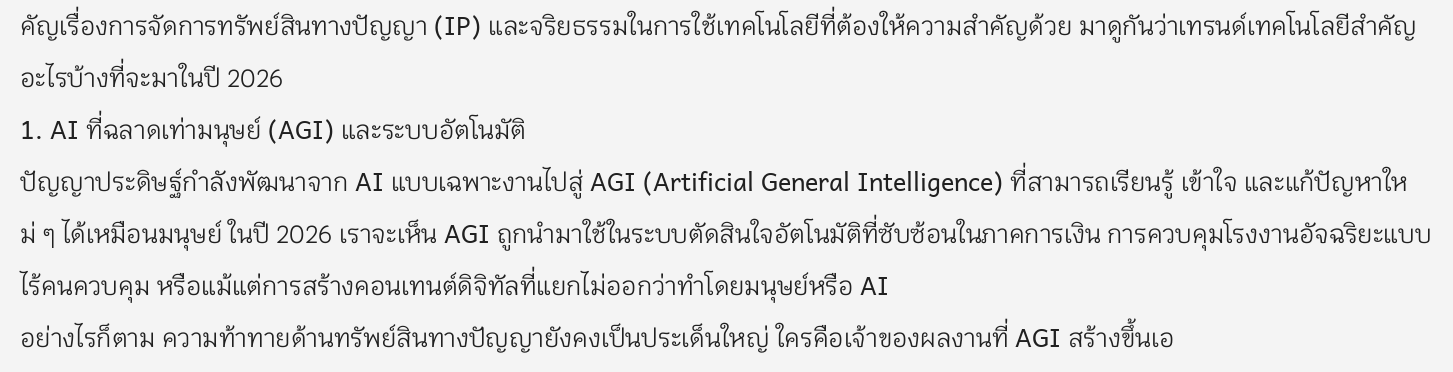คัญเรื่องการจัดการทรัพย์สินทางปัญญา (IP) และจริยธรรมในการใช้เทคโนโลยีที่ต้องให้ความสำคัญด้วย มาดูกันว่าเทรนด์เทคโนโลยีสำคัญอะไรบ้างที่จะมาในปี 2026
1. AI ที่ฉลาดเท่ามนุษย์ (AGI) และระบบอัตโนมัติ
ปัญญาประดิษฐ์กำลังพัฒนาจาก AI แบบเฉพาะงานไปสู่ AGI (Artificial General Intelligence) ที่สามารถเรียนรู้ เข้าใจ และแก้ปัญหาใหม่ ๆ ได้เหมือนมนุษย์ ในปี 2026 เราจะเห็น AGI ถูกนำมาใช้ในระบบตัดสินใจอัตโนมัติที่ซับซ้อนในภาคการเงิน การควบคุมโรงงานอัจฉริยะแบบไร้คนควบคุม หรือแม้แต่การสร้างคอนเทนต์ดิจิทัลที่แยกไม่ออกว่าทำโดยมนุษย์หรือ AI
อย่างไรก็ตาม ความท้าทายด้านทรัพย์สินทางปัญญายังคงเป็นประเด็นใหญ่ ใครคือเจ้าของผลงานที่ AGI สร้างขึ้นเอ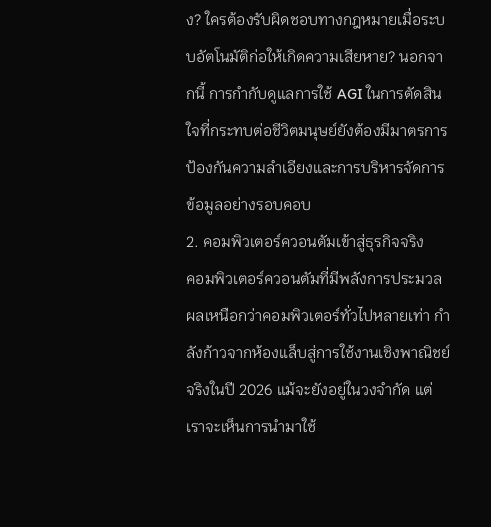ง? ใครต้องรับผิดชอบทางกฎหมายเมื่อระบบอัตโนมัติก่อให้เกิดความเสียหาย? นอกจากนี้ การกำกับดูแลการใช้ AGI ในการตัดสินใจที่กระทบต่อชีวิตมนุษย์ยังต้องมีมาตรการป้องกันความลำเอียงและการบริหารจัดการข้อมูลอย่างรอบคอบ
2. คอมพิวเตอร์ควอนตัมเข้าสู่ธุรกิจจริง
คอมพิวเตอร์ควอนตัมที่มีพลังการประมวลผลเหนือกว่าคอมพิวเตอร์ทั่วไปหลายเท่า กำลังก้าวจากห้องแล็บสู่การใช้งานเชิงพาณิชย์จริงในปี 2026 แม้จะยังอยู่ในวงจำกัด แต่เราจะเห็นการนำมาใช้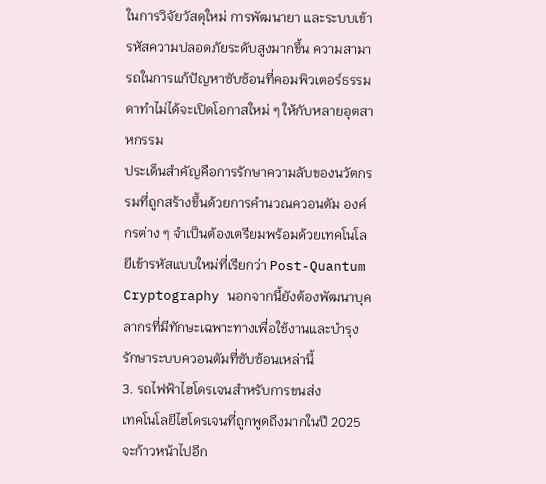ในการวิจัยวัสดุใหม่ การพัฒนายา และระบบเข้ารหัสความปลอดภัยระดับสูงมากขึ้น ความสามารถในการแก้ปัญหาซับซ้อนที่คอมพิวเตอร์ธรรมดาทำไม่ได้จะเปิดโอกาสใหม่ ๆ ให้กับหลายอุตสาหกรรม
ประเด็นสำคัญคือการรักษาความลับของนวัตกรรมที่ถูกสร้างขึ้นด้วยการคำนวณควอนตัม องค์กรต่าง ๆ จำเป็นต้องเตรียมพร้อมด้วยเทคโนโลยีเข้ารหัสแบบใหม่ที่เรียกว่า Post-Quantum Cryptography นอกจากนี้ยังต้องพัฒนาบุคลากรที่มีทักษะเฉพาะทางเพื่อใช้งานและบำรุงรักษาระบบควอนตัมที่ซับซ้อนเหล่านี้
3. รถไฟฟ้าไฮโดรเจนสำหรับการขนส่ง
เทคโนโลยีไฮโดรเจนที่ถูกพูดถึงมากในปี 2025 จะก้าวหน้าไปอีก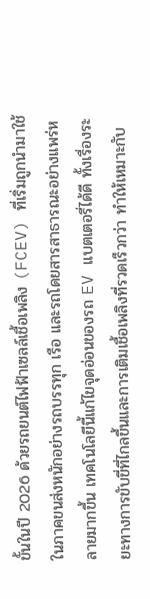ขั้นในปี 2026 ด้วยรถยนต์ไฟฟ้าเซลล์เชื้อเพลิง (FCEV) ที่เริ่มถูกนำมาใช้ในภาคขนส่งหนักอย่างรถบรรทุก เรือ และรถโดยสารสาธารณะอย่างแพร่หลายมากขึ้น เทคโนโลยีนี้แก้ไขจุดอ่อนของรถ EV แบตเตอรี่ได้ดี ทั้งเรื่องระยะทางการขับขี่ที่ไกลขึ้นและการเติมเชื้อเพลิงที่รวดเร็วกว่า ทำให้เหมาะกับ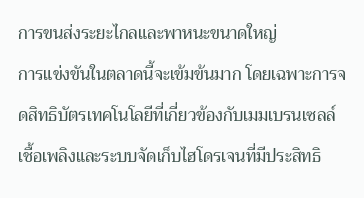การขนส่งระยะไกลและพาหนะขนาดใหญ่
การแข่งขันในตลาดนี้จะเข้มข้นมาก โดยเฉพาะการจดสิทธิบัตรเทคโนโลยีที่เกี่ยวข้องกับเมมเบรนเซลล์เชื้อเพลิงและระบบจัดเก็บไฮโดรเจนที่มีประสิทธิ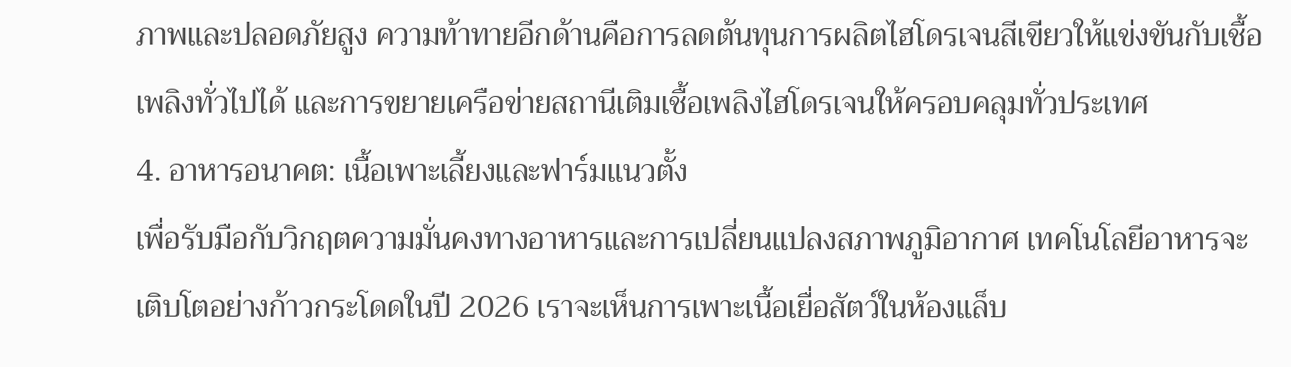ภาพและปลอดภัยสูง ความท้าทายอีกด้านคือการลดต้นทุนการผลิตไฮโดรเจนสีเขียวให้แข่งขันกับเชื้อเพลิงทั่วไปได้ และการขยายเครือข่ายสถานีเติมเชื้อเพลิงไฮโดรเจนให้ครอบคลุมทั่วประเทศ
4. อาหารอนาคต: เนื้อเพาะเลี้ยงและฟาร์มแนวตั้ง
เพื่อรับมือกับวิกฤตความมั่นคงทางอาหารและการเปลี่ยนแปลงสภาพภูมิอากาศ เทคโนโลยีอาหารจะเติบโตอย่างก้าวกระโดดในปี 2026 เราจะเห็นการเพาะเนื้อเยื่อสัตว์ในห้องแล็บ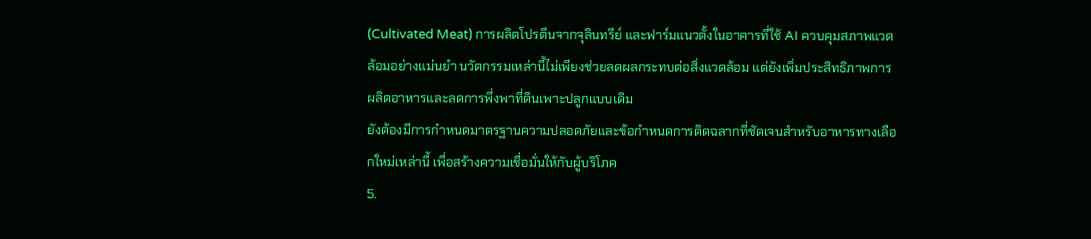(Cultivated Meat) การผลิตโปรตีนจากจุลินทรีย์ และฟาร์มแนวตั้งในอาคารที่ใช้ AI ควบคุมสภาพแวดล้อมอย่างแม่นยำ นวัตกรรมเหล่านี้ไม่เพียงช่วยลดผลกระทบต่อสิ่งแวดล้อม แต่ยังเพิ่มประสิทธิภาพการผลิตอาหารและลดการพึ่งพาที่ดินเพาะปลูกแบบเดิม
ยังต้องมีการกำหนดมาตรฐานความปลอดภัยและข้อกำหนดการติดฉลากที่ชัดเจนสำหรับอาหารทางเลือกใหม่เหล่านี้ เพื่อสร้างความเชื่อมั่นให้กับผู้บริโภค
5.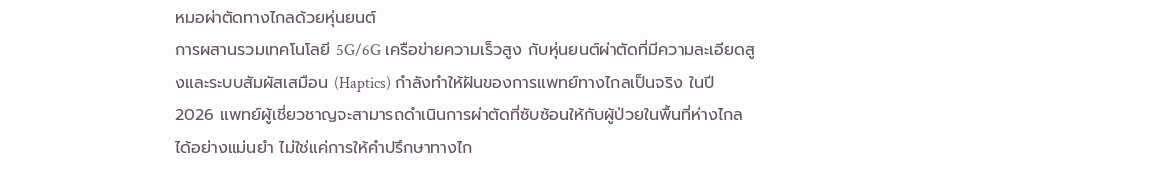หมอผ่าตัดทางไกลด้วยหุ่นยนต์
การผสานรวมเทคโนโลยี 5G/6G เครือข่ายความเร็วสูง กับหุ่นยนต์ผ่าตัดที่มีความละเอียดสูงและระบบสัมผัสเสมือน (Haptics) กำลังทำให้ฝันของการแพทย์ทางไกลเป็นจริง ในปี 2026 แพทย์ผู้เชี่ยวชาญจะสามารถดำเนินการผ่าตัดที่ซับซ้อนให้กับผู้ป่วยในพื้นที่ห่างไกลได้อย่างแม่นยำ ไม่ใช่แค่การให้คำปรึกษาทางไก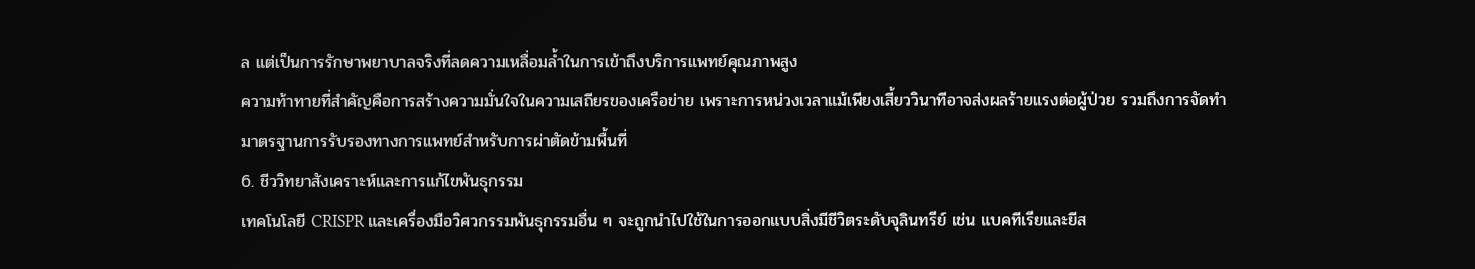ล แต่เป็นการรักษาพยาบาลจริงที่ลดความเหลื่อมล้ำในการเข้าถึงบริการแพทย์คุณภาพสูง
ความท้าทายที่สำคัญคือการสร้างความมั่นใจในความเสถียรของเครือข่าย เพราะการหน่วงเวลาแม้เพียงเสี้ยววินาทีอาจส่งผลร้ายแรงต่อผู้ป่วย รวมถึงการจัดทำมาตรฐานการรับรองทางการแพทย์สำหรับการผ่าตัดข้ามพื้นที่
6. ชีววิทยาสังเคราะห์และการแก้ไขพันธุกรรม
เทคโนโลยี CRISPR และเครื่องมือวิศวกรรมพันธุกรรมอื่น ๆ จะถูกนำไปใช้ในการออกแบบสิ่งมีชีวิตระดับจุลินทรีย์ เช่น แบคทีเรียและยีส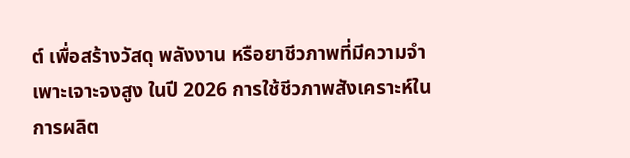ต์ เพื่อสร้างวัสดุ พลังงาน หรือยาชีวภาพที่มีความจำเพาะเจาะจงสูง ในปี 2026 การใช้ชีวภาพสังเคราะห์ในการผลิต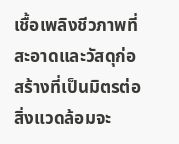เชื้อเพลิงชีวภาพที่สะอาดและวัสดุก่อสร้างที่เป็นมิตรต่อสิ่งแวดล้อมจะ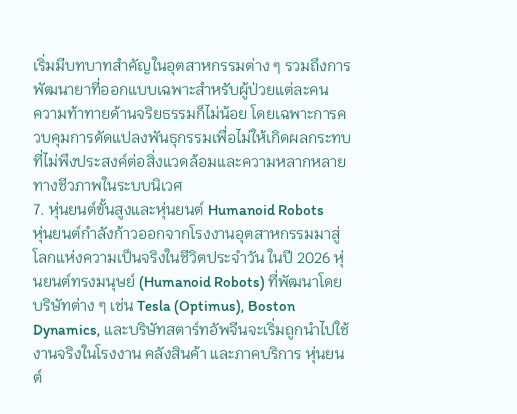เริ่มมีบทบาทสำคัญในอุตสาหกรรมต่าง ๆ รวมถึงการพัฒนายาที่ออกแบบเฉพาะสำหรับผู้ป่วยแต่ละคน
ความท้าทายด้านจริยธรรมก็ไม่น้อย โดยเฉพาะการควบคุมการดัดแปลงพันธุกรรมเพื่อไม่ให้เกิดผลกระทบที่ไม่พึงประสงค์ต่อสิ่งแวดล้อมและความหลากหลายทางชีวภาพในระบบนิเวศ
7. หุ่นยนต์ขั้นสูงและหุ่นยนต์ Humanoid Robots
หุ่นยนต์กำลังก้าวออกจากโรงงานอุตสาหกรรมมาสู่โลกแห่งความเป็นจริงในชีวิตประจำวัน ในปี 2026 หุ่นยนต์ทรงมนุษย์ (Humanoid Robots) ที่พัฒนาโดยบริษัทต่าง ๆ เช่น Tesla (Optimus), Boston Dynamics, และบริษัทสตาร์ทอัพจีนจะเริ่มถูกนำไปใช้งานจริงในโรงงาน คลังสินค้า และภาคบริการ หุ่นยนต์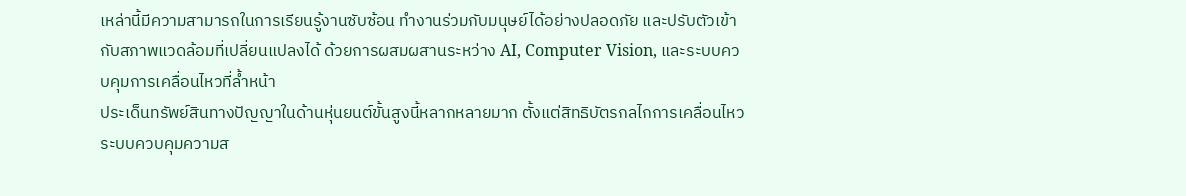เหล่านี้มีความสามารถในการเรียนรู้งานซับซ้อน ทำงานร่วมกับมนุษย์ได้อย่างปลอดภัย และปรับตัวเข้ากับสภาพแวดล้อมที่เปลี่ยนแปลงได้ ด้วยการผสมผสานระหว่าง AI, Computer Vision, และระบบควบคุมการเคลื่อนไหวที่ล้ำหน้า
ประเด็นทรัพย์สินทางปัญญาในด้านหุ่นยนต์ขั้นสูงนี้หลากหลายมาก ตั้งแต่สิทธิบัตรกลไกการเคลื่อนไหว ระบบควบคุมความส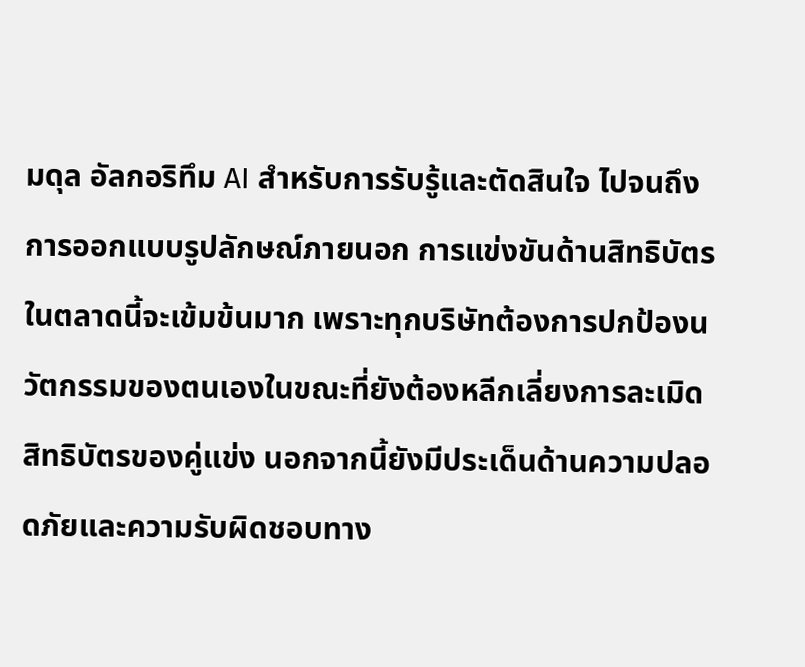มดุล อัลกอริทึม AI สำหรับการรับรู้และตัดสินใจ ไปจนถึงการออกแบบรูปลักษณ์ภายนอก การแข่งขันด้านสิทธิบัตรในตลาดนี้จะเข้มข้นมาก เพราะทุกบริษัทต้องการปกป้องนวัตกรรมของตนเองในขณะที่ยังต้องหลีกเลี่ยงการละเมิดสิทธิบัตรของคู่แข่ง นอกจากนี้ยังมีประเด็นด้านความปลอดภัยและความรับผิดชอบทาง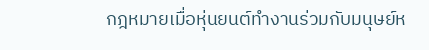กฎหมายเมื่อหุ่นยนต์ทำงานร่วมกับมนุษย์ห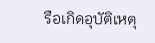รือเกิดอุบัติเหตุ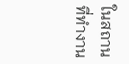ในสถานที่ทำงาน